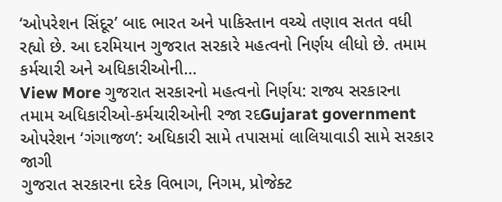‘ઓપરેશન સિંદૂર’ બાદ ભારત અને પાકિસ્તાન વચ્ચે તણાવ સતત વધી રહ્યો છે. આ દરમિયાન ગુજરાત સરકારે મહત્વનો નિર્ણય લીધો છે. તમામ કર્મચારી અને અધિકારીઓની…
View More ગુજરાત સરકારનો મહત્વનો નિર્ણય: રાજ્ય સરકારના તમામ અધિકારીઓ-કર્મચારીઓની રજા રદGujarat government
ઓપરેશન ‘ગંગાજળ’: અધિકારી સામે તપાસમાં લાલિયાવાડી સામે સરકાર જાગી
ગુજરાત સરકારના દરેક વિભાગ, નિગમ, પ્રોજેક્ટ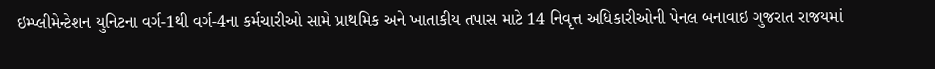ઇમ્પ્લીમેન્ટેશન યુનિટના વર્ગ-1થી વર્ગ-4ના કર્મચારીઓ સામે પ્રાથમિક અને ખાતાકીય તપાસ માટે 14 નિવૃત્ત અધિકારીઓની પેનલ બનાવાઇ ગુજરાત રાજયમાં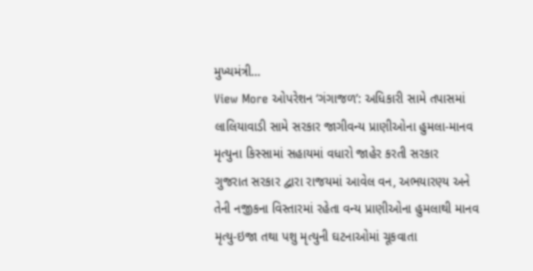મુખ્યમંત્રી…
View More ઓપરેશન ‘ગંગાજળ’: અધિકારી સામે તપાસમાં લાલિયાવાડી સામે સરકાર જાગીવન્ય પ્રાણીઓના હુમલા-માનવ મૃત્યુના કિસ્સામાં સહાયમાં વધારો જાહેર કરતી સરકાર
ગુજરાત સરકાર દ્વારા રાજયમાં આવેલ વન, અભયારણ્ય અને તેની નજીકના વિસ્તારમાં રહેતા વન્ય પ્રાણીઓના હુમલાથી માનવ મૃત્યુ-ઇજા તથા પશુ મૃત્યુની ઘટનાઓમાં ચૂકવાતા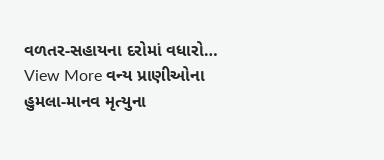વળતર-સહાયના દરોમાં વધારો…
View More વન્ય પ્રાણીઓના હુમલા-માનવ મૃત્યુના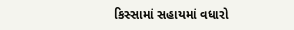કિસ્સામાં સહાયમાં વધારો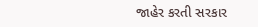જાહેર કરતી સરકાર